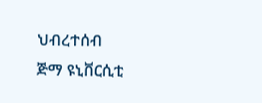ህብረተሰብ
ጅማ ዩኒቨርሲቲ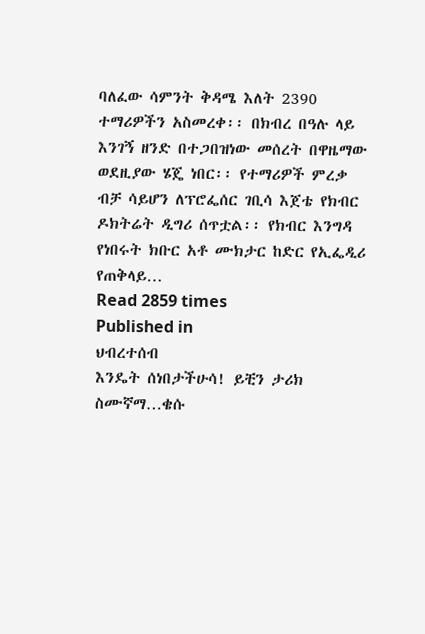ባለፈው ሳምንት ቅዳሜ እለት 2390 ተማሪዎችን አስመረቀ፡፡ በክብረ በዓሉ ላይ እንገኝ ዘንድ በተጋበዝነው መሰረት በዋዜማው ወደዚያው ሄጄ ነበር፡፡ የተማሪዎች ምረቃ ብቻ ሳይሆን ለፕሮፌሰር ገቢሳ እጀቴ የክብር ዶክትሬት ዲግሪ ሰጥቷል፡፡ የክብር እንግዳ የነበሩት ክቡር አቶ ሙክታር ከድር የኢፌዲሪ የጠቅላይ…
Read 2859 times
Published in
ህብረተሰብ
እንዴት ሰነበታችሁሳ! ይቺን ታሪክ ስሙኛማ…ቄሱ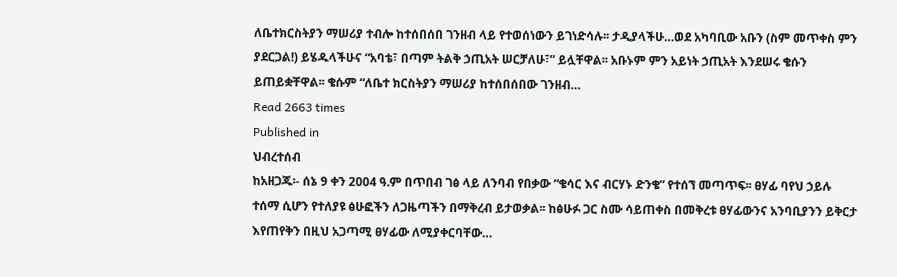ለቤተክርስትያን ማሠሪያ ተብሎ ከተሰበሰበ ገንዘብ ላይ የተወሰነውን ይገነድሳሉ፡፡ ታዲያላችሁ…ወደ አካባቢው አቡን (ስም መጥቀስ ምን ያደርጋል!) ይሄዱላችሁና “አባቴ፣ በጣም ትልቅ ኃጢአት ሠርቻለሁ፣” ይሏቸዋል፡፡ አቡኑም ምን አይነት ኃጢአት እንደሠሩ ቄሱን ይጠይቋቸዋል፡፡ ቄሱም “ለቤተ ክርስትያን ማሠሪያ ከተሰበሰበው ገንዘብ…
Read 2663 times
Published in
ህብረተሰብ
ከአዘጋጁ፡- ሰኔ 9 ቀን 2004 ዓ.ም በጥበብ ገፅ ላይ ለንባብ የበቃው “ቄሳር እና ብርሃኑ ድንቄ” የተሰኘ መጣጥፍ፡፡ ፀሃፊ ባየህ ኃይሉ ተሰማ ሲሆን የተለያዩ ፅሁፎችን ለጋዜጣችን በማቅረብ ይታወቃል፡፡ ከፅሁፉ ጋር ስሙ ሳይጠቀስ በመቅረቱ ፀሃፊውንና አንባቢያንን ይቅርታ እየጠየቅን በዚህ አጋጣሚ ፀሃፊው ለሚያቀርባቸው…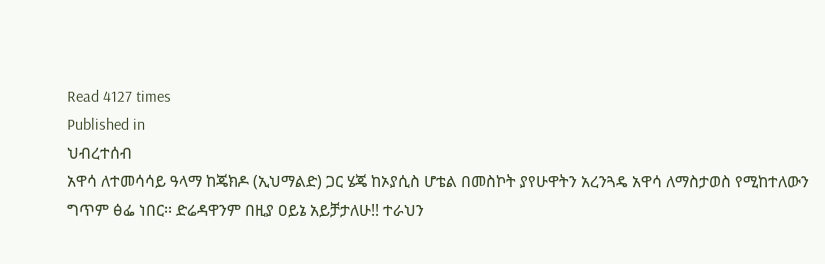Read 4127 times
Published in
ህብረተሰብ
አዋሳ ለተመሳሳይ ዓላማ ከጄክዶ (ኢህማልድ) ጋር ሄጄ ከኦያሲስ ሆቴል በመስኮት ያየሁዋትን አረንጓዴ አዋሳ ለማስታወስ የሚከተለውን ግጥም ፅፌ ነበር፡፡ ድሬዳዋንም በዚያ ዐይኔ አይቻታለሁ!! ተራህን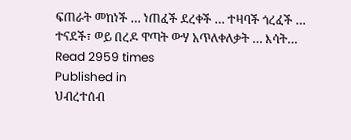ፍጠራት መከነች … ነጠፈች ደረቀች … ተዛባች ጎረፈች … ተናደች፣ ወይ በረዶ ዋጣት ውሃ አጥለቀለቃት … እሳት…
Read 2959 times
Published in
ህብረተሰብ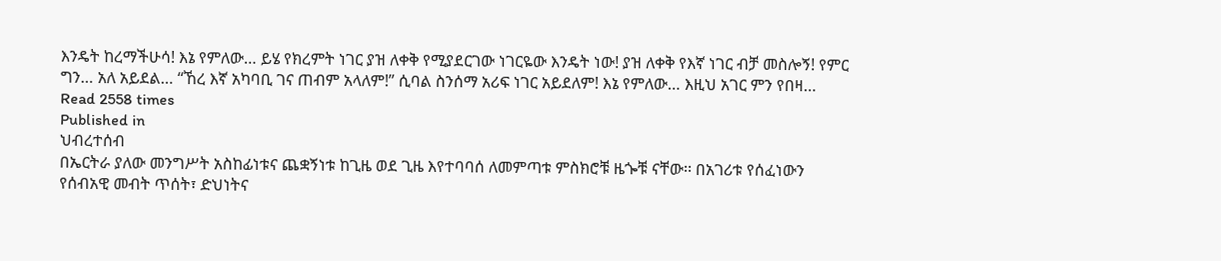እንዴት ከረማችሁሳ! እኔ የምለው… ይሄ የክረምት ነገር ያዝ ለቀቅ የሚያደርገው ነገርዬው እንዴት ነው! ያዝ ለቀቅ የእኛ ነገር ብቻ መስሎኝ! የምር ግን… አለ አይደል… “ኸረ እኛ አካባቢ ገና ጠብም አላለም!” ሲባል ስንሰማ አሪፍ ነገር አይደለም! እኔ የምለው… እዚህ አገር ምን የበዛ…
Read 2558 times
Published in
ህብረተሰብ
በኤርትራ ያለው መንግሥት አስከፊነቱና ጨቋኝነቱ ከጊዜ ወደ ጊዜ እየተባባሰ ለመምጣቱ ምስክሮቹ ዜጐቹ ናቸው፡፡ በአገሪቱ የሰፈነውን የሰብአዊ መብት ጥሰት፣ ድህነትና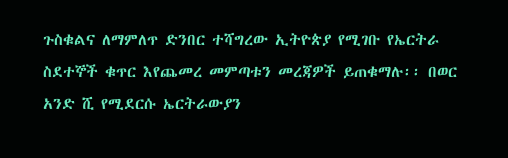ጉስቁልና ለማምለጥ ድንበር ተሻግረው ኢትዮጵያ የሚገቡ የኤርትራ ስደተኞች ቁጥር እየጨመረ መምጣቱን መረጃዎች ይጠቁማሉ፡፡ በወር አንድ ሺ የሚደርሱ ኤርትራውያን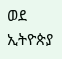ወደ ኢትዮጵያ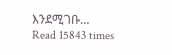እንደሚገቡ…
Read 15843 times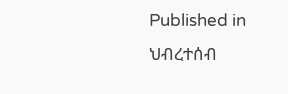Published in
ህብረተሰብ